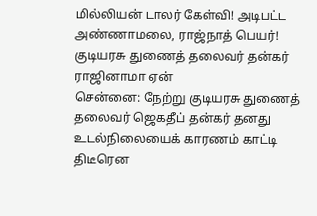மில்லியன் டாலர் கேள்வி! அடிபட்ட அண்ணாமலை, ராஜ்நாத் பெயர்! குடியரசு துணைத் தலைவர் தன்கர் ராஜினாமா ஏன்
சென்னை: நேற்று குடியரசு துணைத் தலைவர் ஜெகதீப் தன்கர் தனது உடல்நிலையைக் காரணம் காட்டி திடீரென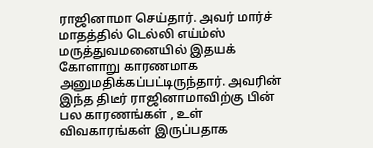ராஜினாமா செய்தார். அவர் மார்ச் மாதத்தில் டெல்லி எய்ம்ஸ் மருத்துவமனையில் இதயக் கோளாறு காரணமாக அனுமதிக்கப்பட்டிருந்தார். அவரின் இந்த திடீர் ராஜினாமாவிற்கு பின் பல காரணங்கள் , உள் விவகாரங்கள் இருப்பதாக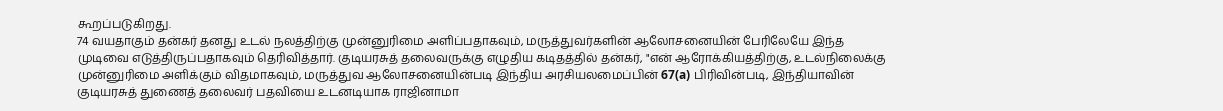கூறப்படுகிறது.
74 வயதாகும் தன்கர் தனது உடல் நலத்திற்கு முன்னுரிமை அளிப்பதாகவும், மருத்துவர்களின் ஆலோசனையின் பேரிலேயே இந்த முடிவை எடுத்திருப்பதாகவும் தெரிவித்தார். குடியரசுத் தலைவருக்கு எழுதிய கடிதத்தில் தன்கர், "என் ஆரோக்கியத்திற்கு, உடல்நிலைக்கு முன்னுரிமை அளிக்கும் விதமாகவும், மருத்துவ ஆலோசனையின்படி இந்திய அரசியலமைப்பின் 67(a) பிரிவின்படி, இந்தியாவின் குடியரசுத் துணைத் தலைவர் பதவியை உடனடியாக ராஜினாமா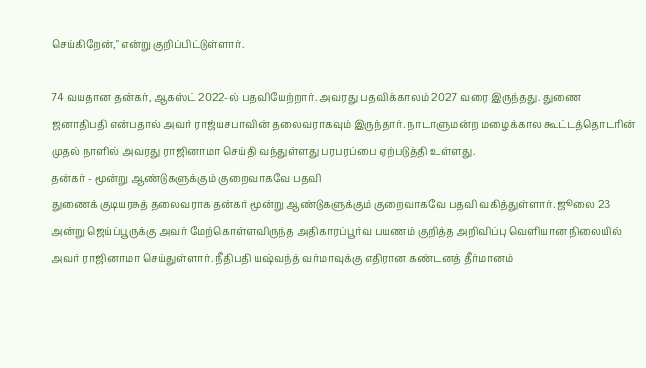செய்கிறேன்," என்று குறிப்பிட்டுள்ளார்.

74 வயதான தன்கர், ஆகஸ்ட் 2022-ல் பதவியேற்றார். அவரது பதவிக்காலம் 2027 வரை இருந்தது. துணை ஜனாதிபதி என்பதால் அவர் ராஜ்யசபாவின் தலைவராகவும் இருந்தார். நாடாளுமன்ற மழைக்கால கூட்டத்தொடரின் முதல் நாளில் அவரது ராஜினாமா செய்தி வந்துள்ளது பரபரப்பை ஏற்படுத்தி உள்ளது.
தன்கர் - மூன்று ஆண்டுகளுக்கும் குறைவாகவே பதவி
துணைக் குடியரசுத் தலைவராக தன்கர் மூன்று ஆண்டுகளுக்கும் குறைவாகவே பதவி வகித்துள்ளார். ஜூலை 23 அன்று ஜெய்ப்பூருக்கு அவர் மேற்கொள்ளவிருந்த அதிகாரப்பூர்வ பயணம் குறித்த அறிவிப்பு வெளியான நிலையில் அவர் ராஜினாமா செய்துள்ளார். நீதிபதி யஷ்வந்த் வர்மாவுக்கு எதிரான கண்டனத் தீர்மானம்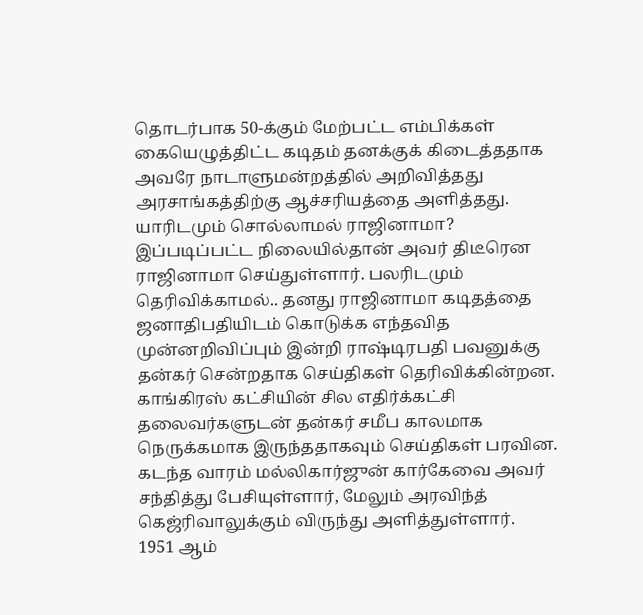தொடர்பாக 50-க்கும் மேற்பட்ட எம்பிக்கள் கையெழுத்திட்ட கடிதம் தனக்குக் கிடைத்ததாக அவரே நாடாளுமன்றத்தில் அறிவித்தது அரசாங்கத்திற்கு ஆச்சரியத்தை அளித்தது.
யாரிடமும் சொல்லாமல் ராஜினாமா?
இப்படிப்பட்ட நிலையில்தான் அவர் திடீரென ராஜினாமா செய்துள்ளார். பலரிடமும் தெரிவிக்காமல்.. தனது ராஜினாமா கடிதத்தை ஜனாதிபதியிடம் கொடுக்க எந்தவித முன்னறிவிப்பும் இன்றி ராஷ்டிரபதி பவனுக்கு தன்கர் சென்றதாக செய்திகள் தெரிவிக்கின்றன. காங்கிரஸ் கட்சியின் சில எதிர்க்கட்சி தலைவர்களுடன் தன்கர் சமீப காலமாக நெருக்கமாக இருந்ததாகவும் செய்திகள் பரவின. கடந்த வாரம் மல்லிகார்ஜுன் கார்கேவை அவர் சந்தித்து பேசியுள்ளார், மேலும் அரவிந்த் கெஜ்ரிவாலுக்கும் விருந்து அளித்துள்ளார்.
1951 ஆம்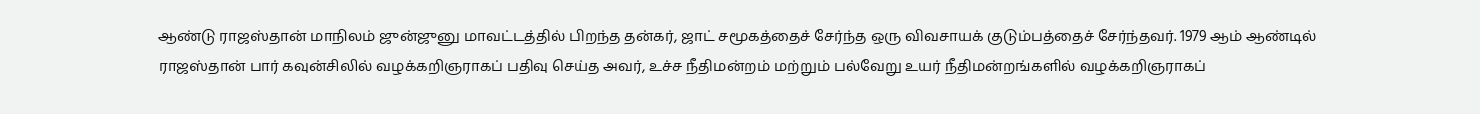ஆண்டு ராஜஸ்தான் மாநிலம் ஜுன்ஜுனு மாவட்டத்தில் பிறந்த தன்கர், ஜாட் சமூகத்தைச் சேர்ந்த ஒரு விவசாயக் குடும்பத்தைச் சேர்ந்தவர். 1979 ஆம் ஆண்டில் ராஜஸ்தான் பார் கவுன்சிலில் வழக்கறிஞராகப் பதிவு செய்த அவர், உச்ச நீதிமன்றம் மற்றும் பல்வேறு உயர் நீதிமன்றங்களில் வழக்கறிஞராகப்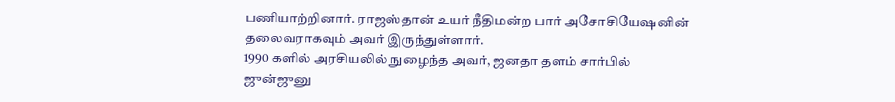பணியாற்றினார். ராஜஸ்தான் உயர் நீதிமன்ற பார் அசோசியேஷனின் தலைவராகவும் அவர் இருந்துள்ளார்.
1990 களில் அரசியலில் நுழைந்த அவர், ஜனதா தளம் சார்பில் ஜுன்ஜுனு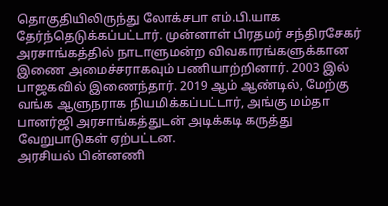தொகுதியிலிருந்து லோக்சபா எம்.பி.யாக தேர்ந்தெடுக்கப்பட்டார். முன்னாள் பிரதமர் சந்திரசேகர் அரசாங்கத்தில் நாடாளுமன்ற விவகாரங்களுக்கான இணை அமைச்சராகவும் பணியாற்றினார். 2003 இல் பாஜகவில் இணைந்தார். 2019 ஆம் ஆண்டில், மேற்கு வங்க ஆளுநராக நியமிக்கப்பட்டார், அங்கு மம்தா பானர்ஜி அரசாங்கத்துடன் அடிக்கடி கருத்து வேறுபாடுகள் ஏற்பட்டன.
அரசியல் பின்னணி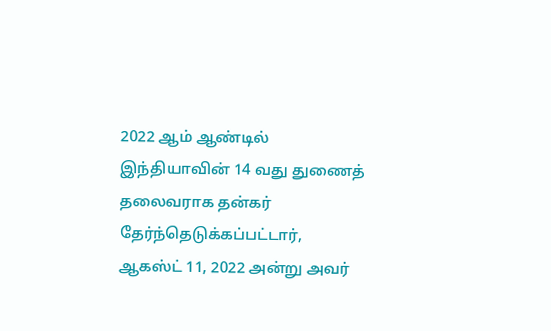2022 ஆம் ஆண்டில் இந்தியாவின் 14 வது துணைத் தலைவராக தன்கர் தேர்ந்தெடுக்கப்பட்டார், ஆகஸ்ட் 11, 2022 அன்று அவர்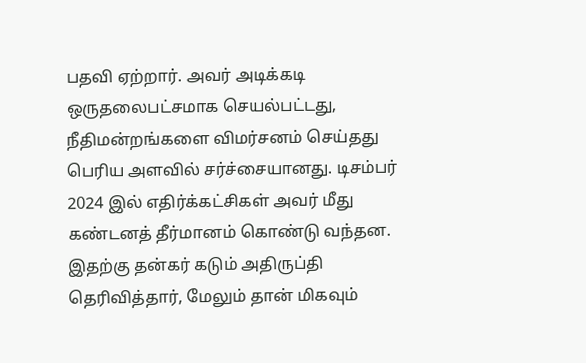பதவி ஏற்றார். அவர் அடிக்கடி ஒருதலைபட்சமாக செயல்பட்டது, நீதிமன்றங்களை விமர்சனம் செய்தது பெரிய அளவில் சர்ச்சையானது. டிசம்பர் 2024 இல் எதிர்க்கட்சிகள் அவர் மீது கண்டனத் தீர்மானம் கொண்டு வந்தன. இதற்கு தன்கர் கடும் அதிருப்தி தெரிவித்தார், மேலும் தான் மிகவும்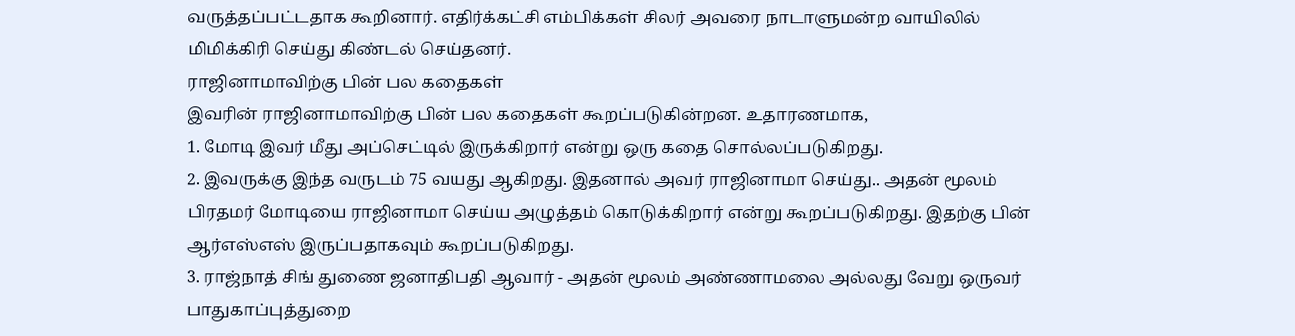வருத்தப்பட்டதாக கூறினார். எதிர்க்கட்சி எம்பிக்கள் சிலர் அவரை நாடாளுமன்ற வாயிலில் மிமிக்கிரி செய்து கிண்டல் செய்தனர்.
ராஜினாமாவிற்கு பின் பல கதைகள்
இவரின் ராஜினாமாவிற்கு பின் பல கதைகள் கூறப்படுகின்றன. உதாரணமாக,
1. மோடி இவர் மீது அப்செட்டில் இருக்கிறார் என்று ஒரு கதை சொல்லப்படுகிறது.
2. இவருக்கு இந்த வருடம் 75 வயது ஆகிறது. இதனால் அவர் ராஜினாமா செய்து.. அதன் மூலம் பிரதமர் மோடியை ராஜினாமா செய்ய அழுத்தம் கொடுக்கிறார் என்று கூறப்படுகிறது. இதற்கு பின் ஆர்எஸ்எஸ் இருப்பதாகவும் கூறப்படுகிறது.
3. ராஜ்நாத் சிங் துணை ஜனாதிபதி ஆவார் - அதன் மூலம் அண்ணாமலை அல்லது வேறு ஒருவர் பாதுகாப்புத்துறை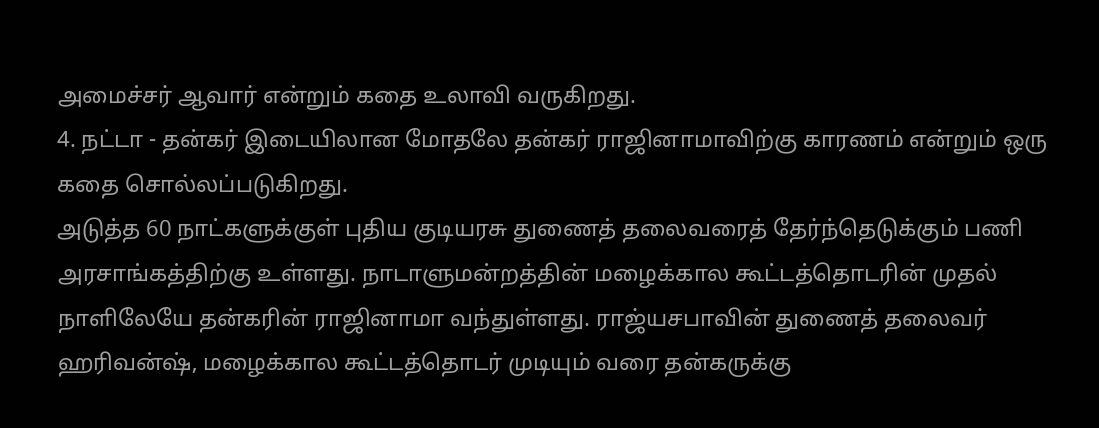அமைச்சர் ஆவார் என்றும் கதை உலாவி வருகிறது.
4. நட்டா - தன்கர் இடையிலான மோதலே தன்கர் ராஜினாமாவிற்கு காரணம் என்றும் ஒரு கதை சொல்லப்படுகிறது.
அடுத்த 60 நாட்களுக்குள் புதிய குடியரசு துணைத் தலைவரைத் தேர்ந்தெடுக்கும் பணி அரசாங்கத்திற்கு உள்ளது. நாடாளுமன்றத்தின் மழைக்கால கூட்டத்தொடரின் முதல் நாளிலேயே தன்கரின் ராஜினாமா வந்துள்ளது. ராஜ்யசபாவின் துணைத் தலைவர் ஹரிவன்ஷ், மழைக்கால கூட்டத்தொடர் முடியும் வரை தன்கருக்கு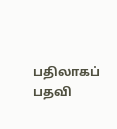பதிலாகப் பதவி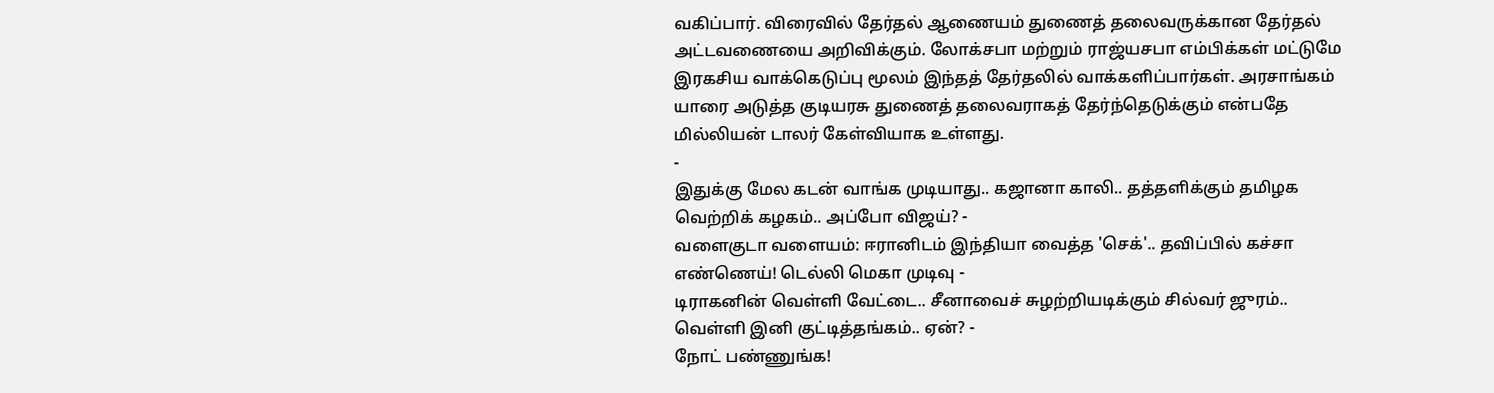வகிப்பார். விரைவில் தேர்தல் ஆணையம் துணைத் தலைவருக்கான தேர்தல் அட்டவணையை அறிவிக்கும். லோக்சபா மற்றும் ராஜ்யசபா எம்பிக்கள் மட்டுமே இரகசிய வாக்கெடுப்பு மூலம் இந்தத் தேர்தலில் வாக்களிப்பார்கள். அரசாங்கம் யாரை அடுத்த குடியரசு துணைத் தலைவராகத் தேர்ந்தெடுக்கும் என்பதே மில்லியன் டாலர் கேள்வியாக உள்ளது.
-
இதுக்கு மேல கடன் வாங்க முடியாது.. கஜானா காலி.. தத்தளிக்கும் தமிழக வெற்றிக் கழகம்.. அப்போ விஜய்? -
வளைகுடா வளையம்: ஈரானிடம் இந்தியா வைத்த 'செக்'.. தவிப்பில் கச்சா எண்ணெய்! டெல்லி மெகா முடிவு -
டிராகனின் வெள்ளி வேட்டை.. சீனாவைச் சுழற்றியடிக்கும் சில்வர் ஜுரம்.. வெள்ளி இனி குட்டித்தங்கம்.. ஏன்? -
நோட் பண்ணுங்க!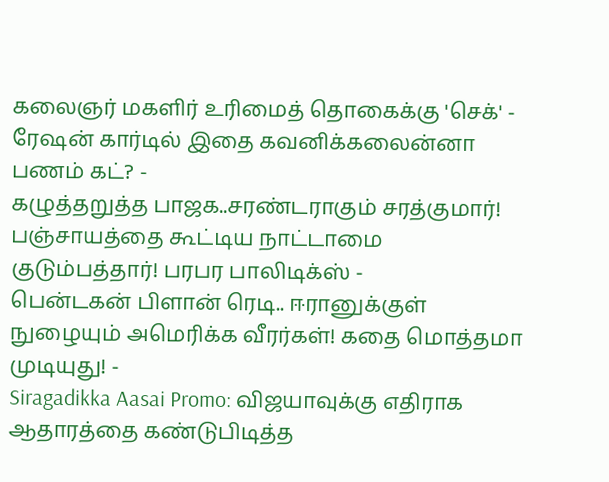கலைஞர் மகளிர் உரிமைத் தொகைக்கு 'செக்' - ரேஷன் கார்டில் இதை கவனிக்கலைன்னா பணம் கட்? -
கழுத்தறுத்த பாஜக..சரண்டராகும் சரத்குமார்! பஞ்சாயத்தை கூட்டிய நாட்டாமை குடும்பத்தார்! பரபர பாலிடிக்ஸ் -
பென்டகன் பிளான் ரெடி.. ஈரானுக்குள் நுழையும் அமெரிக்க வீரர்கள்! கதை மொத்தமா முடியுது! -
Siragadikka Aasai Promo: விஜயாவுக்கு எதிராக ஆதாரத்தை கண்டுபிடித்த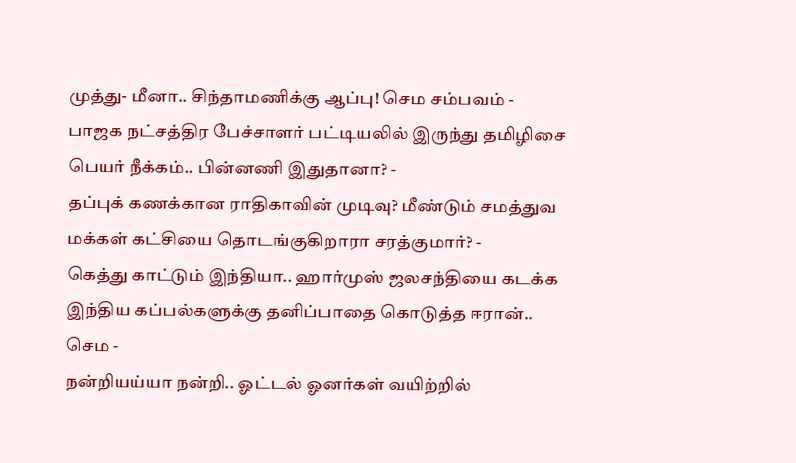முத்து- மீனா.. சிந்தாமணிக்கு ஆப்பு! செம சம்பவம் -
பாஜக நட்சத்திர பேச்சாளர் பட்டியலில் இருந்து தமிழிசை பெயர் நீக்கம்.. பின்னணி இதுதானா? -
தப்புக் கணக்கான ராதிகாவின் முடிவு? மீண்டும் சமத்துவ மக்கள் கட்சியை தொடங்குகிறாரா சரத்குமார்? -
கெத்து காட்டும் இந்தியா.. ஹார்முஸ் ஜலசந்தியை கடக்க இந்திய கப்பல்களுக்கு தனிப்பாதை கொடுத்த ஈரான்.. செம -
நன்றியய்யா நன்றி.. ஓட்டல் ஓனர்கள் வயிற்றில்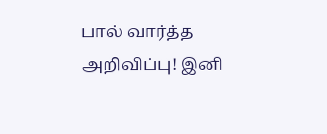பால் வார்த்த அறிவிப்பு! இனி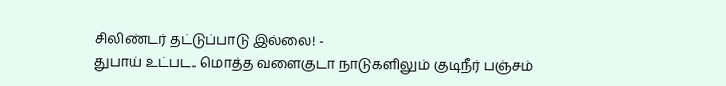சிலிண்டர் தட்டுப்பாடு இல்லை! -
துபாய் உட்பட.. மொத்த வளைகுடா நாடுகளிலும் குடிநீர் பஞ்சம்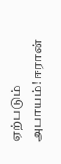ஏற்படும் அபாயம்! ஈரான்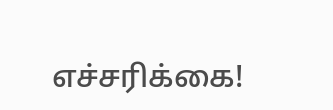எச்சரிக்கை!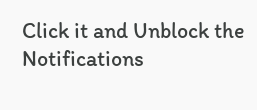Click it and Unblock the Notifications